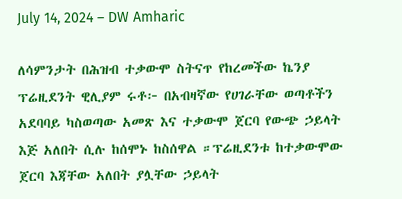July 14, 2024 – DW Amharic

ለሳምንታት በሕዝብ ተቃውሞ ስትናጥ የከረመችው ኬንያ ፕሬዚደንት ዊሊያም ሩቶ፦ በአብዛኛው የሀገራቸው ወጣቶችን አደባባይ ካስወጣው አመጽ እና ተቃውሞ ጀርባ የውጭ ኃይላት እጅ አለበት ሲሉ ከሰሞኑ ከስሰዋል ።ፕሬዚደንቱ ከተቃውሞው ጀርባ እጃቸው አለበት ያሏቸው ኃይላት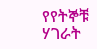የየትኞቹ ሃገራት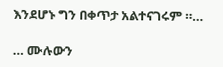እንደሆኑ ግን በቀጥታ አልተናገሩም ።…

… ሙሉውን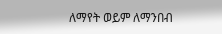ለማየት ወይም ለማንበብ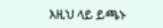እዚህ ላይ ይጫኑ